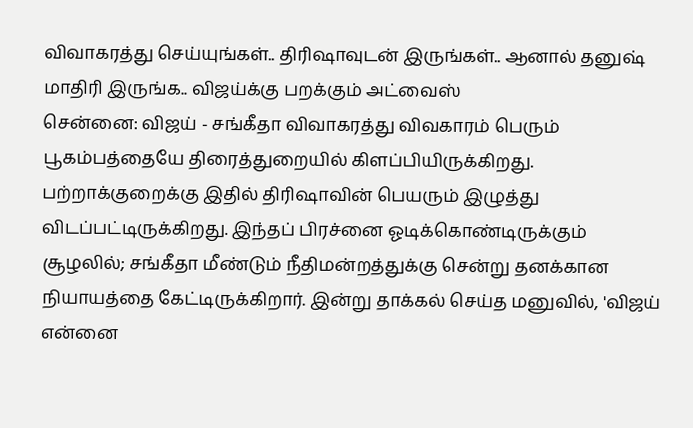விவாகரத்து செய்யுங்கள்.. திரிஷாவுடன் இருங்கள்.. ஆனால் தனுஷ் மாதிரி இருங்க.. விஜய்க்கு பறக்கும் அட்வைஸ்
சென்னை: விஜய் - சங்கீதா விவாகரத்து விவகாரம் பெரும் பூகம்பத்தையே திரைத்துறையில் கிளப்பியிருக்கிறது. பற்றாக்குறைக்கு இதில் திரிஷாவின் பெயரும் இழுத்து விடப்பட்டிருக்கிறது. இந்தப் பிரச்னை ஓடிக்கொண்டிருக்கும் சூழலில்; சங்கீதா மீண்டும் நீதிமன்றத்துக்கு சென்று தனக்கான நியாயத்தை கேட்டிருக்கிறார். இன்று தாக்கல் செய்த மனுவில், 'விஜய் என்னை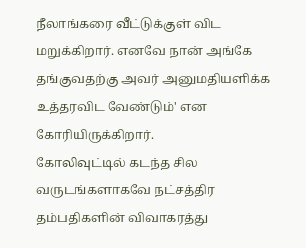நீலாங்கரை வீட்டுக்குள் விட மறுக்கிறார். எனவே நான் அங்கே தங்குவதற்கு அவர் அனுமதியளிக்க உத்தரவிட வேண்டும்' என கோரியிருக்கிறார்.
கோலிவுட்டில் கடந்த சில வருடங்களாகவே நட்சத்திர தம்பதிகளின் விவாகரத்து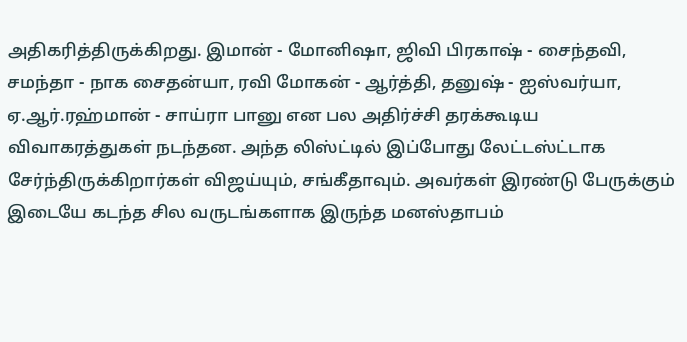அதிகரித்திருக்கிறது. இமான் - மோனிஷா, ஜிவி பிரகாஷ் - சைந்தவி, சமந்தா - நாக சைதன்யா, ரவி மோகன் - ஆர்த்தி, தனுஷ் - ஐஸ்வர்யா, ஏ.ஆர்.ரஹ்மான் - சாய்ரா பானு என பல அதிர்ச்சி தரக்கூடிய விவாகரத்துகள் நடந்தன. அந்த லிஸ்ட்டில் இப்போது லேட்டஸ்ட்டாக சேர்ந்திருக்கிறார்கள் விஜய்யும், சங்கீதாவும். அவர்கள் இரண்டு பேருக்கும் இடையே கடந்த சில வருடங்களாக இருந்த மனஸ்தாபம்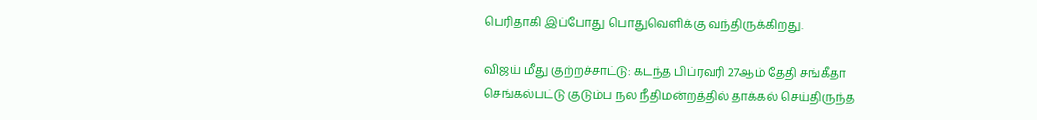பெரிதாகி இப்போது பொதுவெளிக்கு வந்திருக்கிறது.

விஜய் மீது குற்றச்சாட்டு: கடந்த பிப்ரவரி 27ஆம் தேதி சங்கீதா செங்கல்பட்டு குடும்ப நல நீதிமன்றத்தில் தாக்கல் செய்திருந்த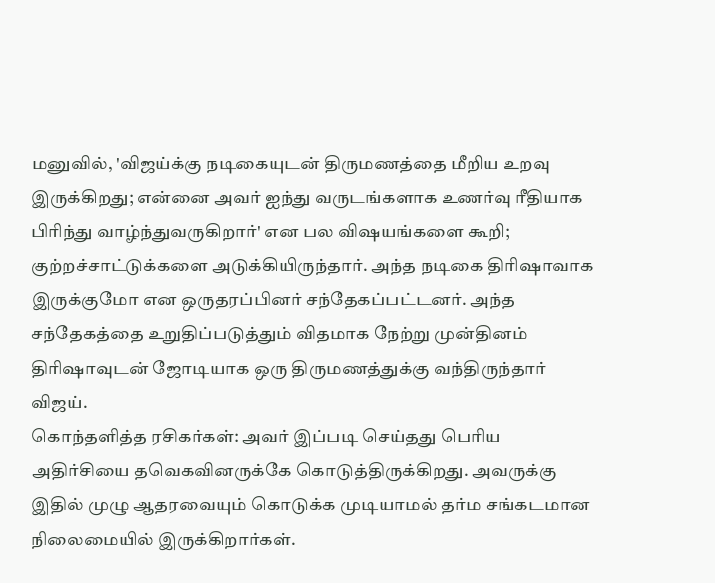மனுவில், 'விஜய்க்கு நடிகையுடன் திருமணத்தை மீறிய உறவு இருக்கிறது; என்னை அவர் ஐந்து வருடங்களாக உணர்வு ரீதியாக பிரிந்து வாழ்ந்துவருகிறார்' என பல விஷயங்களை கூறி; குற்றச்சாட்டுக்களை அடுக்கியிருந்தார். அந்த நடிகை திரிஷாவாக இருக்குமோ என ஒருதரப்பினர் சந்தேகப்பட்டனர். அந்த சந்தேகத்தை உறுதிப்படுத்தும் விதமாக நேற்று முன்தினம் திரிஷாவுடன் ஜோடியாக ஒரு திருமணத்துக்கு வந்திருந்தார் விஜய்.
கொந்தளித்த ரசிகர்கள்: அவர் இப்படி செய்தது பெரிய அதிர்சியை தவெகவினருக்கே கொடுத்திருக்கிறது. அவருக்கு இதில் முழு ஆதரவையும் கொடுக்க முடியாமல் தர்ம சங்கடமான நிலைமையில் இருக்கிறார்கள்.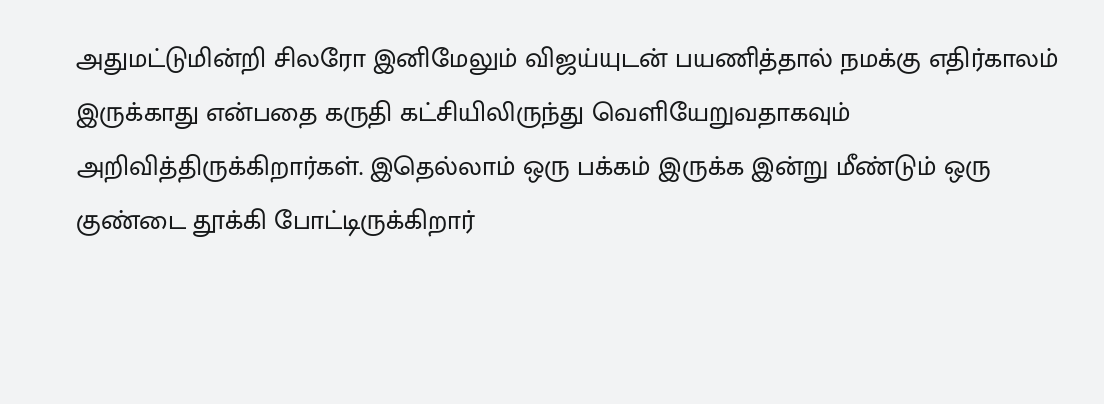அதுமட்டுமின்றி சிலரோ இனிமேலும் விஜய்யுடன் பயணித்தால் நமக்கு எதிர்காலம் இருக்காது என்பதை கருதி கட்சியிலிருந்து வெளியேறுவதாகவும் அறிவித்திருக்கிறார்கள். இதெல்லாம் ஒரு பக்கம் இருக்க இன்று மீண்டும் ஒரு குண்டை தூக்கி போட்டிருக்கிறார்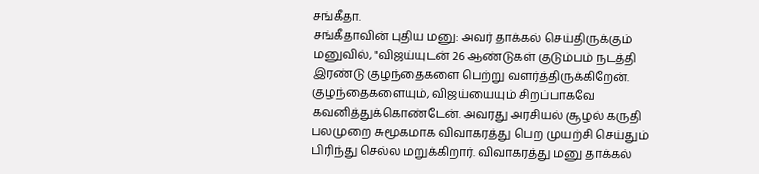சங்கீதா.
சங்கீதாவின் புதிய மனு: அவர் தாக்கல் செய்திருக்கும் மனுவில், "விஜய்யுடன் 26 ஆண்டுகள் குடும்பம் நடத்தி இரண்டு குழந்தைகளை பெற்று வளர்த்திருக்கிறேன். குழந்தைகளையும், விஜய்யையும் சிறப்பாகவே கவனித்துக்கொண்டேன். அவரது அரசியல் சூழல் கருதி பலமுறை சுமூகமாக விவாகரத்து பெற முயற்சி செய்தும் பிரிந்து செல்ல மறுக்கிறார். விவாகரத்து மனு தாக்கல்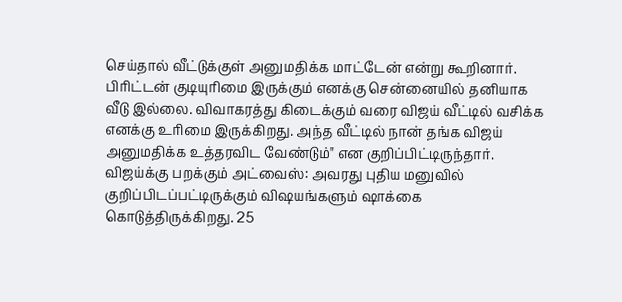செய்தால் வீட்டுக்குள் அனுமதிக்க மாட்டேன் என்று கூறினார். பிரிட்டன் குடியுரிமை இருக்கும் எனக்கு சென்னையில் தனியாக வீடு இல்லை. விவாகரத்து கிடைக்கும் வரை விஜய் வீட்டில் வசிக்க எனக்கு உரிமை இருக்கிறது. அந்த வீட்டில் நான் தங்க விஜய் அனுமதிக்க உத்தரவிட வேண்டும்" என குறிப்பிட்டிருந்தார்.
விஜய்க்கு பறக்கும் அட்வைஸ்: அவரது புதிய மனுவில் குறிப்பிடப்பட்டிருக்கும் விஷயங்களும் ஷாக்கை கொடுத்திருக்கிறது. 25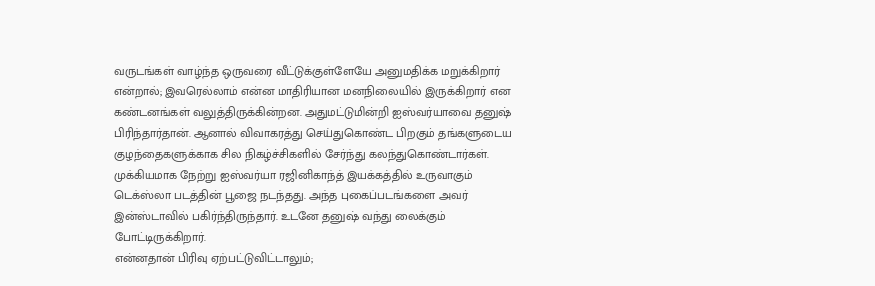வருடங்கள் வாழ்ந்த ஒருவரை வீட்டுக்குள்ளேயே அனுமதிக்க மறுக்கிறார் என்றால்; இவரெல்லாம் என்ன மாதிரியான மனநிலையில் இருக்கிறார் என கண்டனங்கள் வலுத்திருக்கின்றன. அதுமட்டுமின்றி ஐஸ்வர்யாவை தனுஷ் பிரிந்தார்தான். ஆனால் விவாகரத்து செய்துகொண்ட பிறகும் தங்களுடைய குழந்தைகளுக்காக சில நிகழ்ச்சிகளில் சேர்ந்து கலந்துகொண்டார்கள். முக்கியமாக நேற்று ஐஸ்வர்யா ரஜினிகாந்த் இயக்கத்தில் உருவாகும் டெக்ஸ்லா படத்தின் பூஜை நடந்தது. அந்த புகைப்படங்களை அவர் இன்ஸ்டாவில் பகிர்ந்திருந்தார். உடனே தனுஷ் வந்து லைக்கும் போட்டிருக்கிறார்.
என்னதான் பிரிவு ஏற்பட்டுவிட்டாலும்;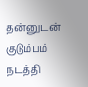தன்னுடன் குடும்பம் நடத்தி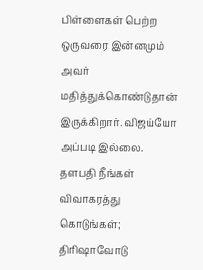பிள்ளைகள் பெற்ற ஒருவரை இன்னமும் அவர் மதித்துக்கொண்டுதான் இருக்கிறார். விஜய்யோ அப்படி இல்லை. தளபதி நீங்கள் விவாகரத்து கொடுங்கள்; திரிஷாவோடு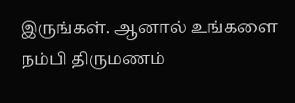இருங்கள். ஆனால் உங்களை நம்பி திருமணம்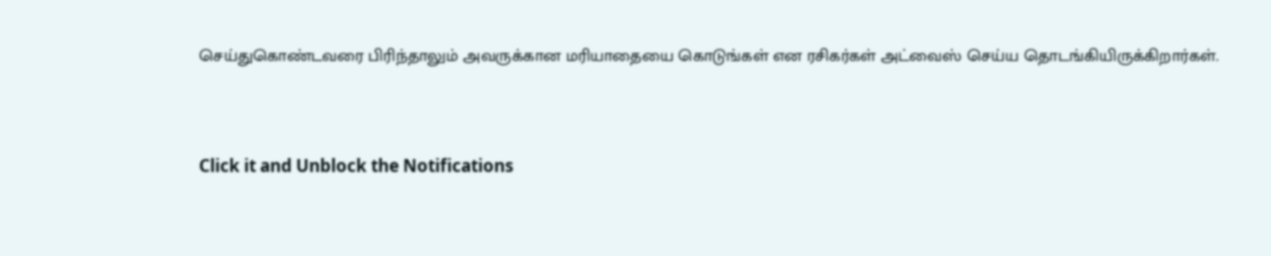செய்துகொண்டவரை பிரிந்தாலும் அவருக்கான மரியாதையை கொடுங்கள் என ரசிகர்கள் அட்வைஸ் செய்ய தொடங்கியிருக்கிறார்கள்.


Click it and Unblock the Notifications